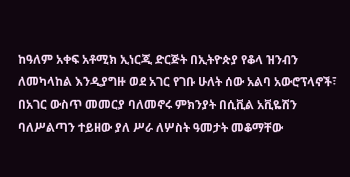ከዓለም አቀፍ አቶሚክ ኢነርጂ ድርጅት በኢትዮጵያ የቆላ ዝንብን ለመካላከል እንዲያግዙ ወደ አገር የገቡ ሁለት ሰው አልባ አውሮፕላኖች፣ በአገር ውስጥ መመርያ ባለመኖሩ ምክንያት በሲቪል አቪዬሽን ባለሥልጣን ተይዘው ያለ ሥራ ለሦስት ዓመታት መቆማቸው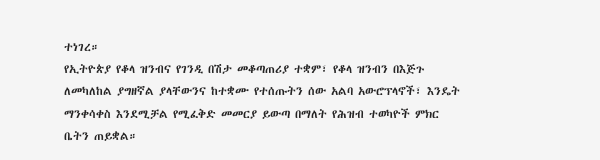ተነገረ።
የኢትዮጵያ የቆላ ዝንብና የገንዲ በሽታ መቆጣጠሪያ ተቋም፣ የቆላ ዝንብን በእጅጉ ለመካለከል ያግዘኛል ያላቸውንና ከተቋሙ የተሰጡትን ሰው አልባ አውሮፕላኖች፣ እንዴት ማንቀሳቀስ እንደሚቻል የሚፈቅድ መመርያ ይውጣ በማለት የሕዝብ ተወካዮች ምክር ቤትን ጠይቋል።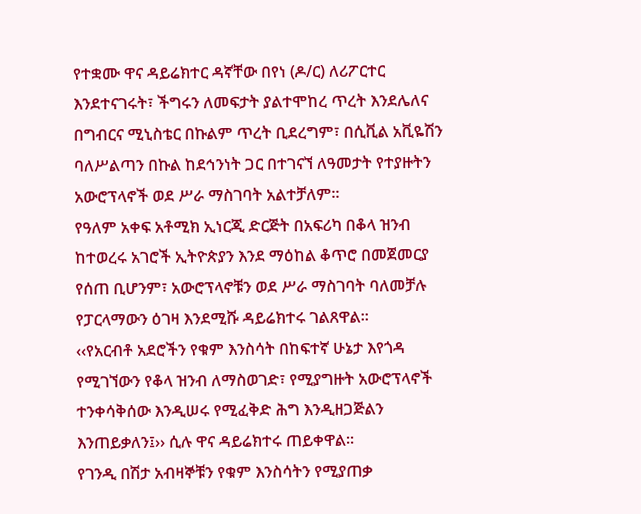የተቋሙ ዋና ዳይሬክተር ዳኛቸው በየነ (ዶ/ር) ለሪፖርተር እንደተናገሩት፣ ችግሩን ለመፍታት ያልተሞከረ ጥረት እንደሌለና በግብርና ሚኒስቴር በኩልም ጥረት ቢደረግም፣ በሲቪል አቪዬሽን ባለሥልጣን በኩል ከደኅንነት ጋር በተገናኘ ለዓመታት የተያዙትን አውሮፕላኖች ወደ ሥራ ማስገባት አልተቻለም።
የዓለም አቀፍ አቶሚክ ኢነርጂ ድርጅት በአፍሪካ በቆላ ዝንብ ከተወረሩ አገሮች ኢትዮጵያን እንደ ማዕከል ቆጥሮ በመጀመርያ የሰጠ ቢሆንም፣ አውሮፕላኖቹን ወደ ሥራ ማስገባት ባለመቻሉ የፓርላማውን ዕገዛ እንደሚሹ ዳይሬክተሩ ገልጸዋል።
‹‹የአርብቶ አደሮችን የቁም እንስሳት በከፍተኛ ሁኔታ እየጎዳ የሚገኘውን የቆላ ዝንብ ለማስወገድ፣ የሚያግዙት አውሮፕላኖች ተንቀሳቅሰው እንዲሠሩ የሚፈቅድ ሕግ እንዲዘጋጅልን እንጠይቃለን፤›› ሲሉ ዋና ዳይሬክተሩ ጠይቀዋል።
የገንዲ በሽታ አብዛኞቹን የቁም እንስሳትን የሚያጠቃ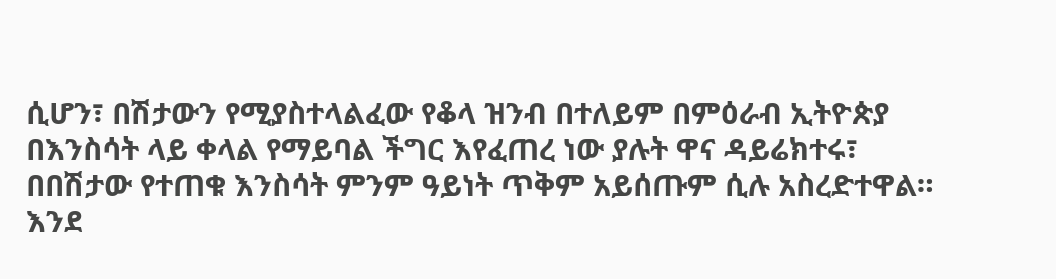ሲሆን፣ በሽታውን የሚያስተላልፈው የቆላ ዝንብ በተለይም በምዕራብ ኢትዮጵያ በእንስሳት ላይ ቀላል የማይባል ችግር እየፈጠረ ነው ያሉት ዋና ዳይሬክተሩ፣ በበሽታው የተጠቁ እንስሳት ምንም ዓይነት ጥቅም አይሰጡም ሲሉ አስረድተዋል።
እንደ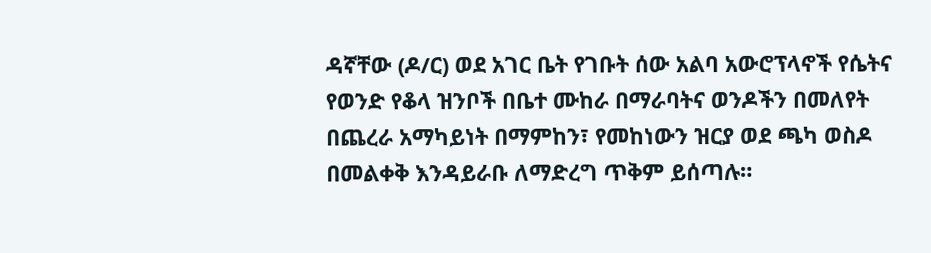ዳኛቸው (ዶ/ር) ወደ አገር ቤት የገቡት ሰው አልባ አውሮፕላኖች የሴትና የወንድ የቆላ ዝንቦች በቤተ ሙከራ በማራባትና ወንዶችን በመለየት በጨረራ አማካይነት በማምከን፣ የመከነውን ዝርያ ወደ ጫካ ወስዶ በመልቀቅ እንዳይራቡ ለማድረግ ጥቅም ይሰጣሉ።